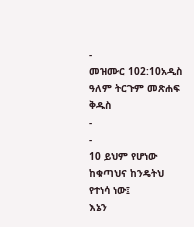-
መዝሙር 102:10አዲስ ዓለም ትርጉም መጽሐፍ ቅዱስ
-
-
10 ይህም የሆነው ከቁጣህና ከንዴትህ የተነሳ ነው፤
እኔን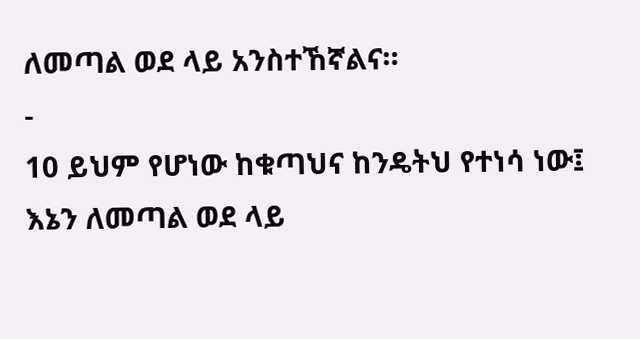ለመጣል ወደ ላይ አንስተኸኛልና።
-
10 ይህም የሆነው ከቁጣህና ከንዴትህ የተነሳ ነው፤
እኔን ለመጣል ወደ ላይ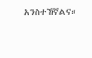አንስተኸኛልና።